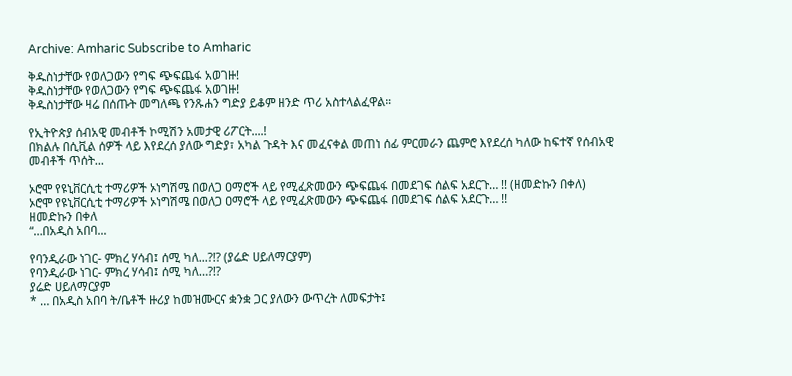Archive: Amharic Subscribe to Amharic

ቅዱስነታቸው የወለጋውን የግፍ ጭፍጨፋ አወገዙ!
ቅዱስነታቸው የወለጋውን የግፍ ጭፍጨፋ አወገዙ!
ቅዱስነታቸው ዛሬ በሰጡት መግለጫ የንጹሐን ግድያ ይቆም ዘንድ ጥሪ አስተላልፈዋል።

የኢትዮጵያ ሰብአዊ መብቶች ኮሚሽን አመታዊ ሪፖርት....!
በክልሉ በሲቪል ሰዎች ላይ እየደረሰ ያለው ግድያ፣ አካል ጉዳት እና መፈናቀል መጠነ ሰፊ ምርመራን ጨምሮ እየደረሰ ካለው ከፍተኛ የሰብአዊ መብቶች ጥሰት...

ኦሮሞ የዩኒቨርሲቲ ተማሪዎች ኦነግሽሜ በወለጋ ዐማሮች ላይ የሚፈጽመውን ጭፍጨፋ በመደገፍ ሰልፍ አደርጉ… !! (ዘመድኩን በቀለ)
ኦሮሞ የዩኒቨርሲቲ ተማሪዎች ኦነግሽሜ በወለጋ ዐማሮች ላይ የሚፈጽመውን ጭፍጨፋ በመደገፍ ሰልፍ አደርጉ… !!
ዘመድኩን በቀለ
“…በአዲስ አበባ...

የባንዲራው ነገር- ምክረ ሃሳብ፤ ሰሚ ካለ...?!? (ያሬድ ሀይለማርያም)
የባንዲራው ነገር- ምክረ ሃሳብ፤ ሰሚ ካለ…?!?
ያሬድ ሀይለማርያም
* … በአዲስ አበባ ት/ቤቶች ዙሪያ ከመዝሙርና ቋንቋ ጋር ያለውን ውጥረት ለመፍታት፤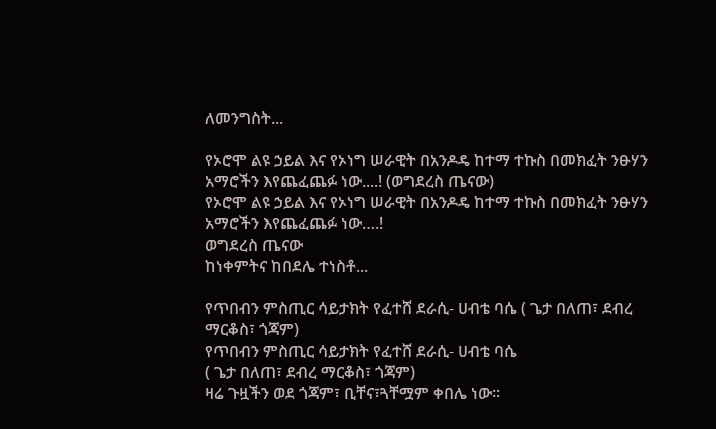ለመንግስት...

የኦሮሞ ልዩ ኃይል እና የኦነግ ሠራዊት በአንዶዴ ከተማ ተኩስ በመክፈት ንፁሃን አማሮችን እየጨፈጨፉ ነው....! (ወግደረስ ጤናው)
የኦሮሞ ልዩ ኃይል እና የኦነግ ሠራዊት በአንዶዴ ከተማ ተኩስ በመክፈት ንፁሃን አማሮችን እየጨፈጨፉ ነው….!
ወግደረስ ጤናው
ከነቀምትና ከበደሌ ተነስቶ...

የጥበብን ምስጢር ሳይታክት የፈተሸ ደራሲ- ሀብቴ ባሴ ( ጌታ በለጠ፣ ደብረ ማርቆስ፣ ጎጃም)
የጥበብን ምስጢር ሳይታክት የፈተሸ ደራሲ- ሀብቴ ባሴ
( ጌታ በለጠ፣ ደብረ ማርቆስ፣ ጎጃም)
ዛሬ ጉዟችን ወደ ጎጃም፣ ቢቸና፣ጓቸሟም ቀበሌ ነው።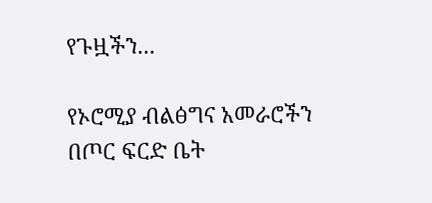የጉዟችን...

የኦሮሚያ ብልፅግና አመራሮችን በጦር ፍርድ ቤት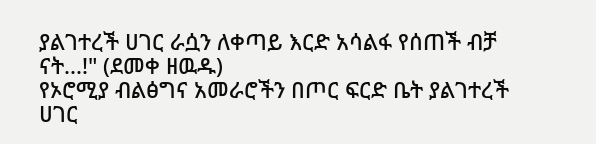ያልገተረች ሀገር ራሷን ለቀጣይ እርድ አሳልፋ የሰጠች ብቻ ናት...!" (ደመቀ ዘዉዱ)
የኦሮሚያ ብልፅግና አመራሮችን በጦር ፍርድ ቤት ያልገተረች ሀገር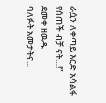ራሷን ለቀጣይ እርድ አሳልፋ የሰጠች ብቻ ናት…!”
ደመቀ ዘዉዱ
ባለፉት አመታትና...